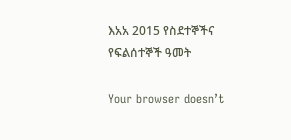እአአ 2015 የስደተኞችና የፍልሰተኞች ዓመት

Your browser doesn’t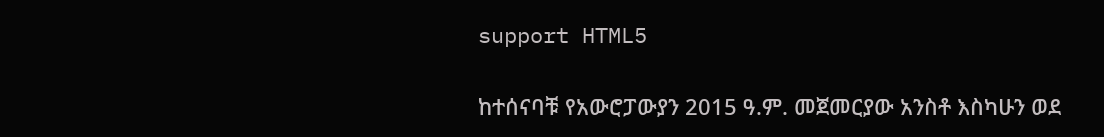support HTML5

ከተሰናባቹ የአውሮፓውያን 2015 ዓ.ም. መጀመርያው አንስቶ እስካሁን ወደ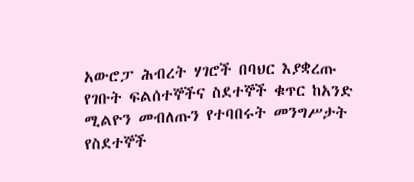አውሮፓ ሕብረት ሃገሮች በባህር እያቋረጡ የገቡት ፍልሰተኞችና ስደተኞች ቁጥር ከአንድ ሚልዮን መብለጡን የተባበሩት መንግሥታት የስደተኞች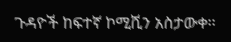ጉዳዮች ከፍተኛ ኮሚሺን አስታውቀ፡፡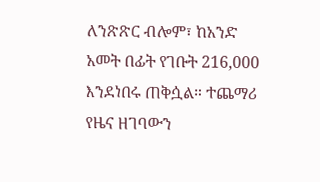ለንጽጽር ብሎም፣ ከአንድ አመት በፊት የገቡት 216,000 እንደነበሩ ጠቅሷል። ተጨማሪ የዜና ዘገባውን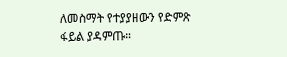ለመስማት የተያያዘውን የድምጽ ፋይል ያዳምጡ።